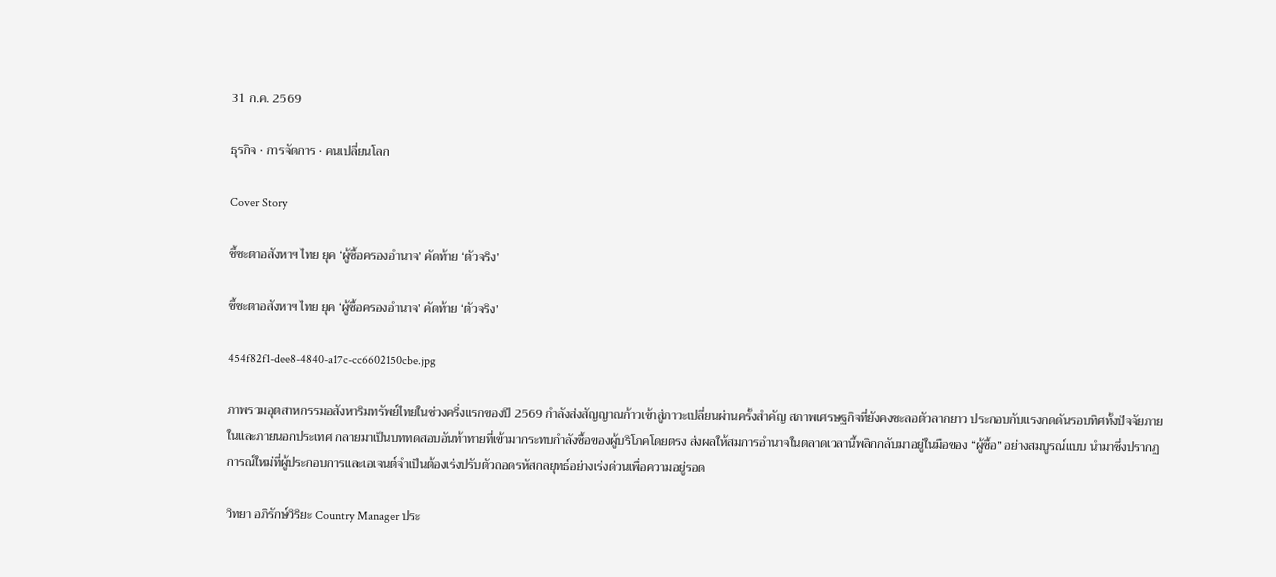31 ก.ค. 2569

ธุรกิจ · การจัดการ · คนเปลี่ยนโลก

Cover Story

ชี้ชะตาอสังหาฯ ไทย ยุค ‘ผู้ซื้อครองอำนาจ’ คัดท้าย ‘ตัวจริง’

ชี้ชะตาอสังหาฯ ไทย ยุค ‘ผู้ซื้อครองอำนาจ’ คัดท้าย ‘ตัวจริง’

454f82f1-dee8-4840-a17c-cc6602150cbe.jpg

ภาพรวมอุตสาหกรรมอสังหาริมทรัพย์ไทยในช่วงครึ่งแรกของปี 2569 กำลังส่งสัญญาณก้าวเข้าสู่ภาวะเปลี่ยนผ่านครั้งสำคัญ สภาพเศรษฐกิจที่ยังคงชะลอตัวลากยาว ประกอบกับแรงกดดันรอบทิศทั้งปัจจัยภายในและภายนอกประเทศ กลายมาเป็นบททดสอบอันท้าทายที่เข้ามากระทบกำลังซื้อของผู้บริโภคโดยตรง ส่งผลให้สมการอำนาจในตลาดเวลานี้พลิกกลับมาอยู่ในมือของ “ผู้ซื้อ” อย่างสมบูรณ์แบบ นำมาซึ่งปรากฏการณ์ใหม่ที่ผู้ประกอบการและเอเจนต์จำเป็นต้องเร่งปรับตัวถอดรหัสกลยุทธ์อย่างเร่งด่วนเพื่อความอยู่รอด

วิทยา อภิรักษ์วิริยะ Country Manager ประ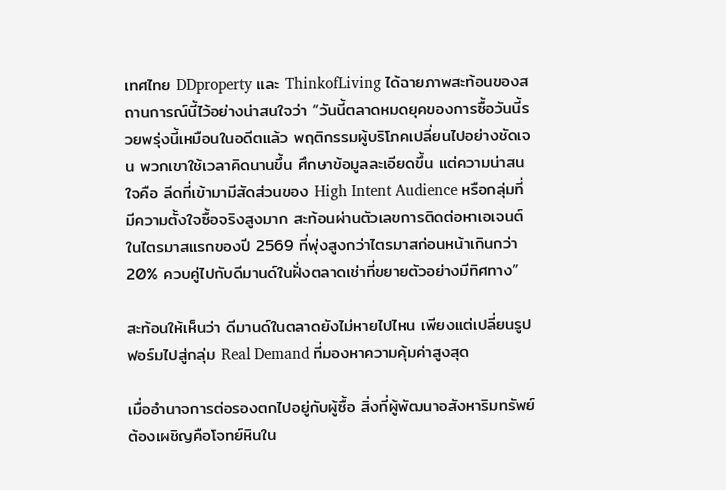เทศไทย DDproperty และ ThinkofLiving ได้ฉายภาพสะท้อนของสถานการณ์นี้ไว้อย่างน่าสนใจว่า “วันนี้ตลาดหมดยุคของการซื้อวันนี้รวยพรุ่งนี้เหมือนในอดีตแล้ว พฤติกรรมผู้บริโภคเปลี่ยนไปอย่างชัดเจน พวกเขาใช้เวลาคิดนานขึ้น ศึกษาข้อมูลละเอียดขึ้น แต่ความน่าสนใจคือ ลีดที่เข้ามามีสัดส่วนของ High Intent Audience หรือกลุ่มที่มีความตั้งใจซื้อจริงสูงมาก สะท้อนผ่านตัวเลขการติดต่อหาเอเจนต์ในไตรมาสแรกของปี 2569 ที่พุ่งสูงกว่าไตรมาสก่อนหน้าเกินกว่า 20% ควบคู่ไปกับดีมานด์ในฝั่งตลาดเช่าที่ขยายตัวอย่างมีทิศทาง”

สะท้อนให้เห็นว่า ดีมานด์ในตลาดยังไม่หายไปไหน เพียงแต่เปลี่ยนรูปฟอร์มไปสู่กลุ่ม Real Demand ที่มองหาความคุ้มค่าสูงสุด

เมื่ออำนาจการต่อรองตกไปอยู่กับผู้ซื้อ สิ่งที่ผู้พัฒนาอสังหาริมทรัพย์ต้องเผชิญคือโจทย์หินใน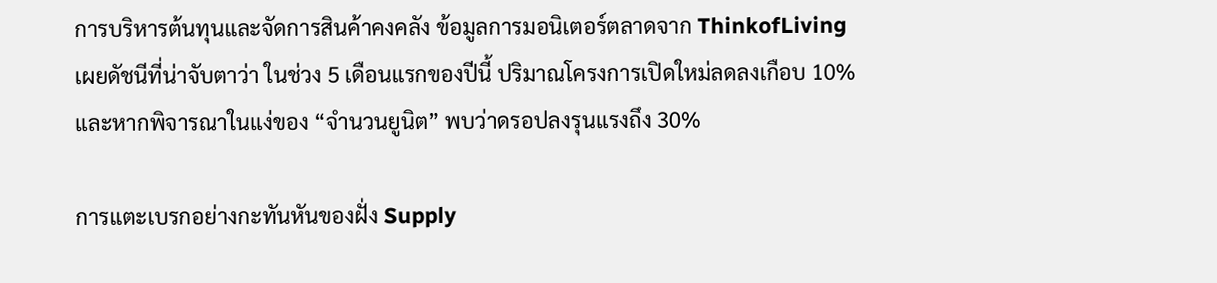การบริหารต้นทุนและจัดการสินค้าคงคลัง ข้อมูลการมอนิเตอร์ตลาดจาก ThinkofLiving เผยดัชนีที่น่าจับตาว่า ในช่วง 5 เดือนแรกของปีนี้ ปริมาณโครงการเปิดใหม่ลดลงเกือบ 10% และหากพิจารณาในแง่ของ “จำนวนยูนิต” พบว่าดรอปลงรุนแรงถึง 30%

การแตะเบรกอย่างกะทันหันของฝั่ง Supply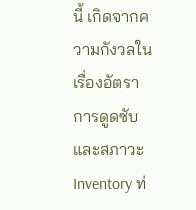นี้ เกิดจากความกังวลในเรื่องอัตราการดูดซับ และสภาวะ Inventory ท่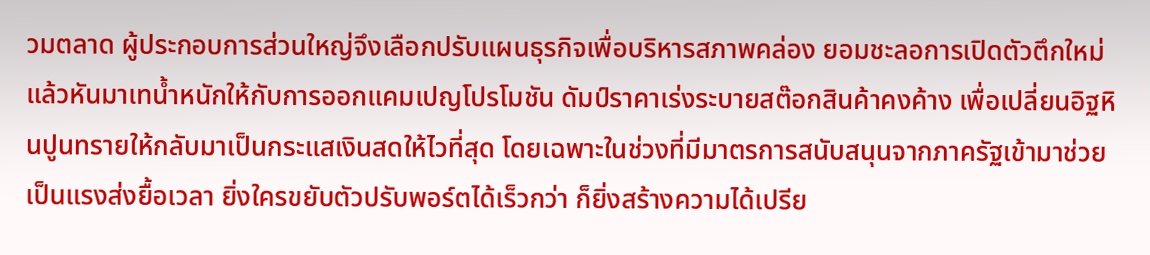วมตลาด ผู้ประกอบการส่วนใหญ่จึงเลือกปรับแผนธุรกิจเพื่อบริหารสภาพคล่อง ยอมชะลอการเปิดตัวตึกใหม่ แล้วหันมาเทน้ำหนักให้กับการออกแคมเปญโปรโมชัน ดัมป์ราคาเร่งระบายสต๊อกสินค้าคงค้าง เพื่อเปลี่ยนอิฐหินปูนทรายให้กลับมาเป็นกระแสเงินสดให้ไวที่สุด โดยเฉพาะในช่วงที่มีมาตรการสนับสนุนจากภาครัฐเข้ามาช่วยเป็นแรงส่งยื้อเวลา ยิ่งใครขยับตัวปรับพอร์ตได้เร็วกว่า ก็ยิ่งสร้างความได้เปรีย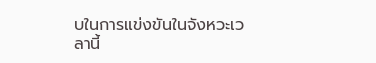บในการแข่งขันในจังหวะเวลานี้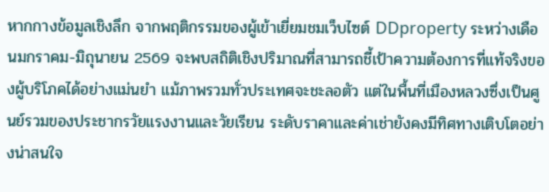หากกางข้อมูลเชิงลึก จากพฤติกรรมของผู้เข้าเยี่ยมชมเว็บไซต์ DDproperty ระหว่างเดือนมกราคม-มิถุนายน 2569 จะพบสถิติเชิงปริมาณที่สามารถชี้เป้าความต้องการที่แท้จริงของผู้บริโภคได้อย่างแม่นยำ แม้ภาพรวมทั่วประเทศจะชะลอตัว แต่ในพื้นที่เมืองหลวงซึ่งเป็นศูนย์รวมของประชากรวัยแรงงานและวัยเรียน ระดับราคาและค่าเช่ายังคงมีทิศทางเติบโตอย่างน่าสนใจ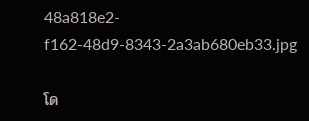48a818e2-f162-48d9-8343-2a3ab680eb33.jpg

โด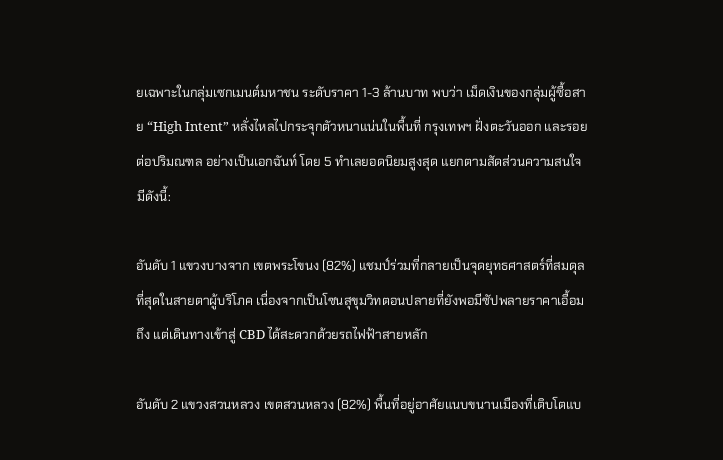ยเฉพาะในกลุ่มเซกเมนต์มหาชน ระดับราคา 1-3 ล้านบาท พบว่า เม็ดเงินของกลุ่มผู้ซื้อสาย “High Intent” หลั่งไหลไปกระจุกตัวหนาแน่นในพื้นที่ กรุงเทพฯ ฝั่งตะวันออก และรอยต่อปริมณฑล อย่างเป็นเอกฉันท์ โดย 5 ทำเลยอดนิยมสูงสุด แยกตามสัดส่วนความสนใจ มีดังนี้:

อันดับ 1 แขวงบางจาก เขตพระโขนง (82%) แชมป์ร่วมที่กลายเป็นจุดยุทธศาสตร์ที่สมดุลที่สุดในสายตาผู้บริโภค เนื่องจากเป็นโซนสุขุมวิทตอนปลายที่ยังพอมีซัปพลายราคาเอื้อมถึง แต่เดินทางเข้าสู่ CBD ได้สะดวกด้วยรถไฟฟ้าสายหลัก

อันดับ 2 แขวงสวนหลวง เขตสวนหลวง (82%) พื้นที่อยู่อาศัยแนบขนานเมืองที่เติบโตแบ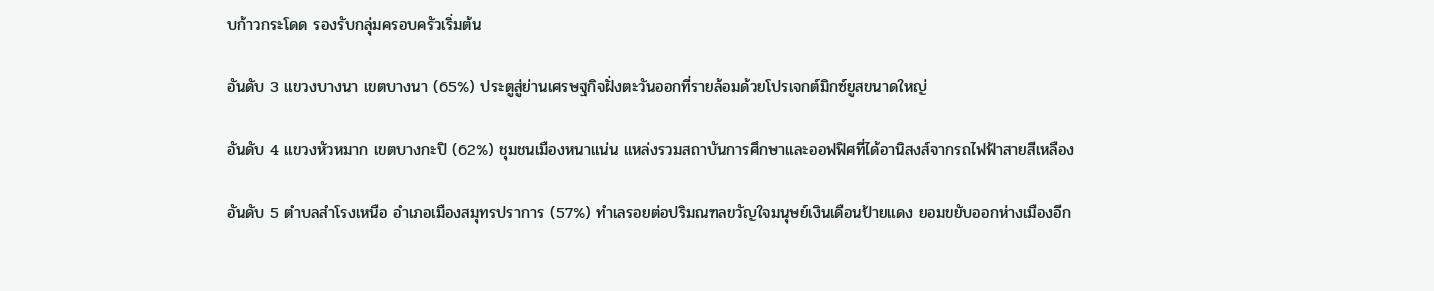บก้าวกระโดด รองรับกลุ่มครอบครัวเริ่มต้น

อันดับ 3 แขวงบางนา เขตบางนา (65%) ประตูสู่ย่านเศรษฐกิจฝั่งตะวันออกที่รายล้อมด้วยโปรเจกต์มิกซ์ยูสขนาดใหญ่

อันดับ 4 แขวงหัวหมาก เขตบางกะปิ (62%) ชุมชนเมืองหนาแน่น แหล่งรวมสถาบันการศึกษาและออฟฟิศที่ได้อานิสงส์จากรถไฟฟ้าสายสีเหลือง

อันดับ 5 ตำบลสำโรงเหนือ อำเภอเมืองสมุทรปราการ (57%) ทำเลรอยต่อปริมณฑลขวัญใจมนุษย์เงินเดือนป้ายแดง ยอมขยับออกห่างเมืองอีก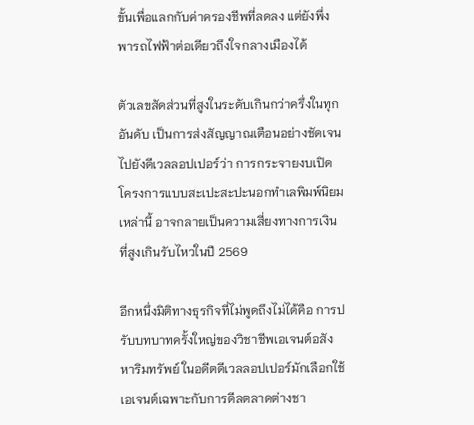ขั้นเพื่อแลกกับค่าครองชีพที่ลดลง แต่ยังพึ่งพารถไฟฟ้าต่อเดียวถึงใจกลางเมืองได้

ตัวเลขสัดส่วนที่สูงในระดับเกินกว่าครึ่งในทุกอันดับ เป็นการส่งสัญญาณเตือนอย่างชัดเจนไปยังดีเวลลอปเปอร์ว่า การกระจายงบเปิดโครงการแบบสะเปะสะปะนอกทำเลพิมพ์นิยมเหล่านี้ อาจกลายเป็นความเสี่ยงทางการเงินที่สูงเกินรับไหวในปี 2569

อีกหนึ่งมิติทางธุรกิจที่ไม่พูดถึงไม่ได้คือ การปรับบทบาทครั้งใหญ่ของวิชาชีพเอเจนต์อสังหาริมทรัพย์ ในอดีตดีเวลลอปเปอร์มักเลือกใช้เอเจนต์เฉพาะกับการดีลตลาดต่างชา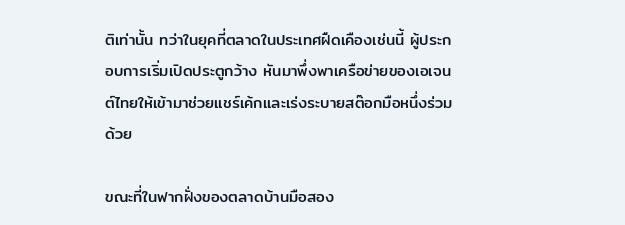ติเท่านั้น ทว่าในยุคที่ตลาดในประเทศฝืดเคืองเช่นนี้ ผู้ประกอบการเริ่มเปิดประตูกว้าง หันมาพึ่งพาเครือข่ายของเอเจนต์ไทยให้เข้ามาช่วยแชร์เค้กและเร่งระบายสต๊อกมือหนึ่งร่วมด้วย

ขณะที่ในฟากฝั่งของตลาดบ้านมือสอง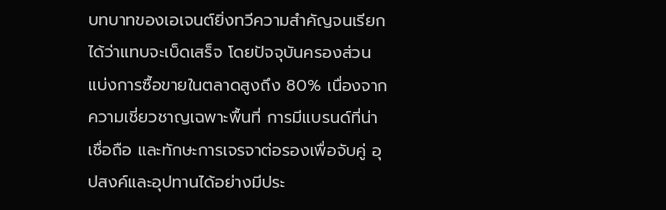บทบาทของเอเจนต์ยิ่งทวีความสำคัญจนเรียกได้ว่าแทบจะเบ็ดเสร็จ โดยปัจจุบันครองส่วนแบ่งการซื้อขายในตลาดสูงถึง 80% เนื่องจากความเชี่ยวชาญเฉพาะพื้นที่ การมีแบรนด์ที่น่าเชื่อถือ และทักษะการเจรจาต่อรองเพื่อจับคู่ อุปสงค์และอุปทานได้อย่างมีประ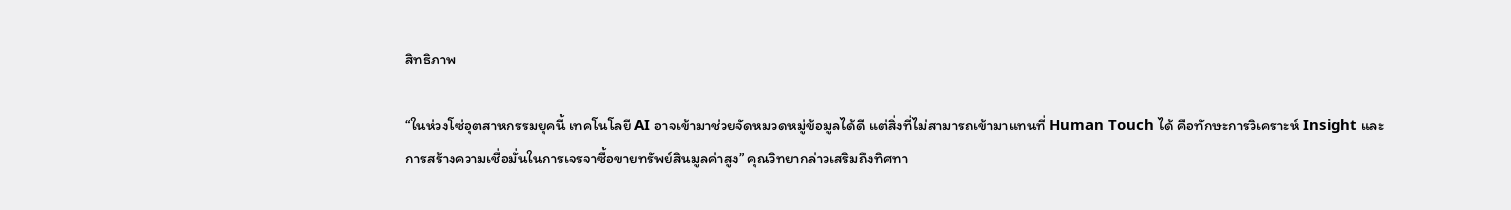สิทธิภาพ

“ในห่วงโซ่อุตสาหกรรมยุคนี้ เทคโนโลยี AI อาจเข้ามาช่วยจัดหมวดหมู่ข้อมูลได้ดี แต่สิ่งที่ไม่สามารถเข้ามาแทนที่ Human Touch ได้ คือทักษะการวิเคราะห์ Insight และการสร้างความเชื่อมั่นในการเจรจาซื้อขายทรัพย์สินมูลค่าสูง” คุณวิทยากล่าวเสริมถึงทิศทา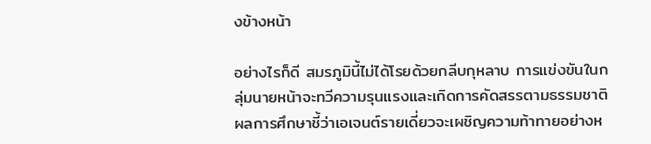งข้างหน้า

อย่างไรก็ดี สมรภูมินี้ไม่ได้โรยด้วยกลีบกุหลาบ การแข่งขันในกลุ่มนายหน้าจะทวีความรุนแรงและเกิดการคัดสรรตามธรรมชาติ ผลการศึกษาชี้ว่าเอเจนต์รายเดี่ยวจะเผชิญความท้าทายอย่างห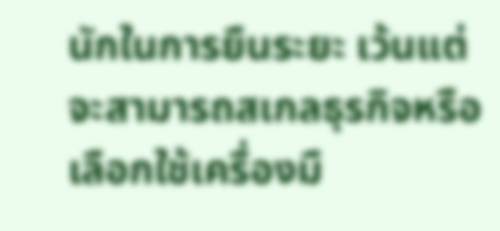นักในการยืนระยะ เว้นแต่จะสามารถสเกลธุรกิจหรือเลือกใช้เครื่องมื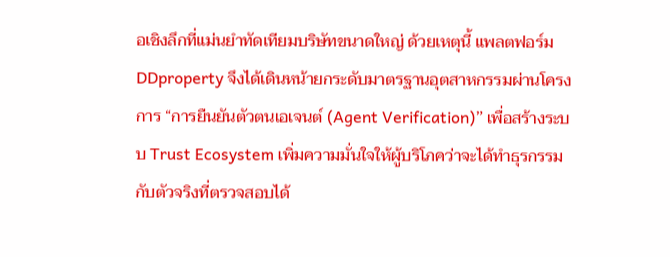อเชิงลึกที่แม่นยำทัดเทียมบริษัทขนาดใหญ่ ด้วยเหตุนี้ แพลตฟอร์ม DDproperty จึงได้เดินหน้ายกระดับมาตรฐานอุตสาหกรรมผ่านโครงการ “การยืนยันตัวตนเอเจนต์ (Agent Verification)” เพื่อสร้างระบบ Trust Ecosystem เพิ่มความมั่นใจให้ผู้บริโภคว่าจะได้ทำธุรกรรมกับตัวจริงที่ตรวจสอบได้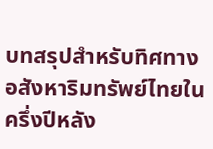บทสรุปสำหรับทิศทางอสังหาริมทรัพย์ไทยในครึ่งปีหลัง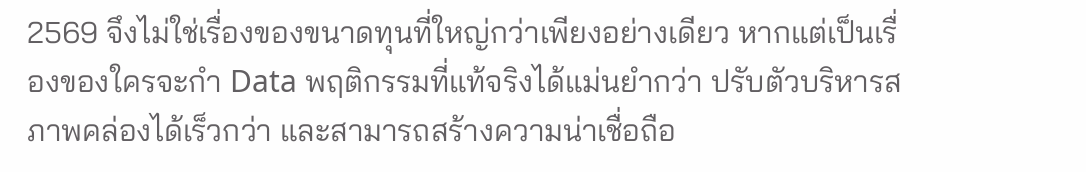2569 จึงไม่ใช่เรื่องของขนาดทุนที่ใหญ่กว่าเพียงอย่างเดียว หากแต่เป็นเรื่องของใครจะกำ Data พฤติกรรมที่แท้จริงได้แม่นยำกว่า ปรับตัวบริหารสภาพคล่องได้เร็วกว่า และสามารถสร้างความน่าเชื่อถือ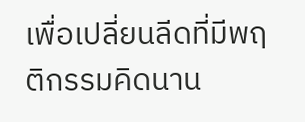เพื่อเปลี่ยนลีดที่มีพฤติกรรมคิดนาน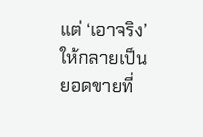แต่ ‘เอาจริง’ ให้กลายเป็นยอดขายที่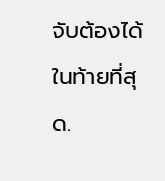จับต้องได้ในท้ายที่สุด.